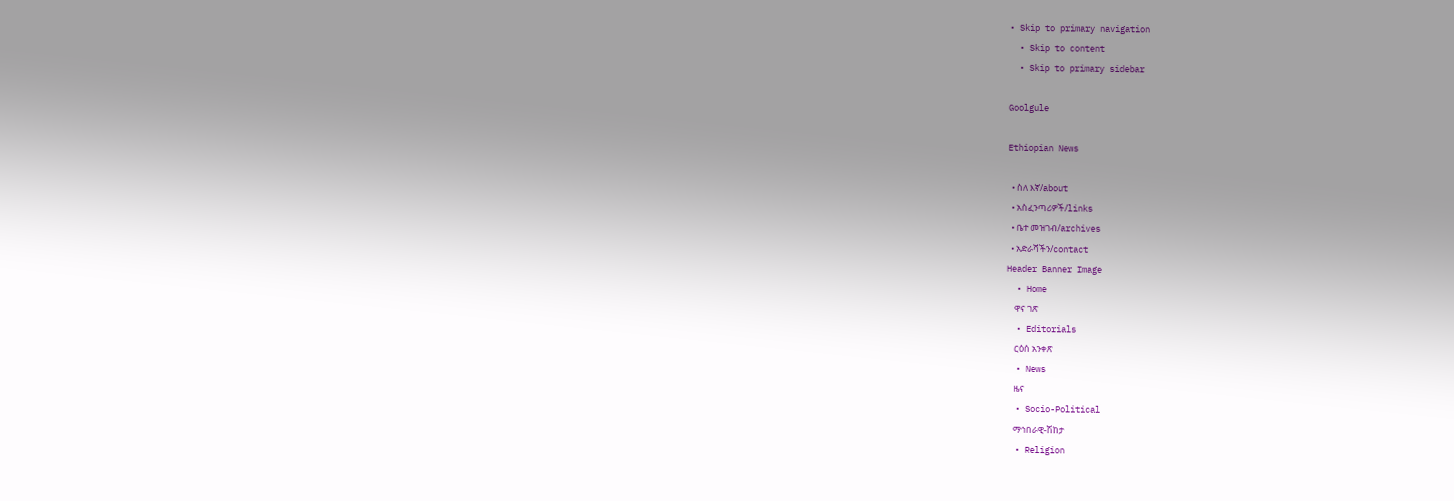• Skip to primary navigation
  • Skip to content
  • Skip to primary sidebar

Goolgule

Ethiopian News

  • ስለ እኛ/about
  • አስፈንጣሪዎች/links
  • ቤተ መዝገብ/archives
  • አድራሻችን/contact
Header Banner Image
  • Home
    ዋና ገጽ
  • Editorials
    ርዕሰ አንቀጽ
  • News
    ዜና
  • Socio-Political
    ማኅበራዊ-ሽከታ
  • Religion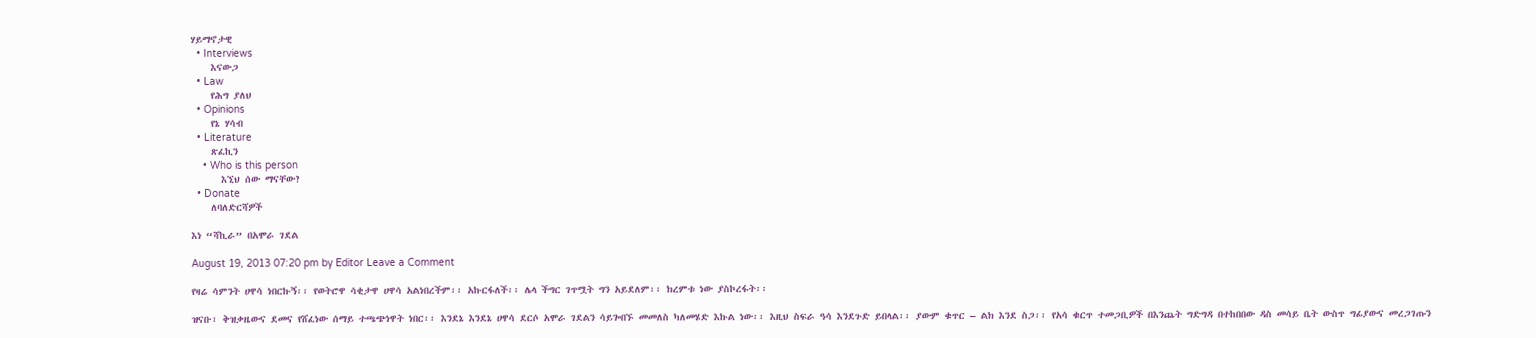ሃይማኖታዊ
  • Interviews
    እናውጋ
  • Law
    የሕግ ያለህ
  • Opinions
    የኔ ሃሳብ
  • Literature
    ጽፈኪን
    • Who is this person
      እኚህ ሰው ማናቸው?
  • Donate
    ለባለድርሻዎች

እነ “ሻኪራ” በአሞራ ገደል

August 19, 2013 07:20 pm by Editor Leave a Comment

የዛሬ ሳምንት ሀዋሳ ነበርኩኝ፡፡ የወትሮዋ ሳቂታዋ ሀዋሳ አልነበረችም፡፡ አኩርፋለች፡፡ ሌላ ችግር ገጥሟት ግን አይደለም፡፡ ክረምቱ ነው ያስኮረፋት፡፡

ዝናቡ፣ ቅዝቃዜውና ደመና የሸፈነው ሰማይ ተጫጭነዋት ነበር፡፡ እንደኔ እንደኔ ሀዋሳ ደርሶ አሞራ ገደልን ሳይጐበኙ መመለስ ካለመሄድ እኩል ነው፡፡ እዚህ ስፍራ ዓሳ እንደጉድ ይበላል፡፡ ያውም ቁጥር – ልክ እንደ ስጋ፡፡ የአሳ ቁርጥ ተመጋቢዎች በእንጨት ግድግዳ በተከበበው ዳስ መሳይ ቤት ውስጥ ግፊያውና መረጋገጡን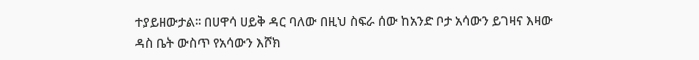ተያይዘውታል፡፡ በሀዋሳ ሀይቅ ዳር ባለው በዚህ ስፍራ ሰው ከአንድ ቦታ አሳውን ይገዛና እዛው ዳስ ቤት ውስጥ የአሳውን እሾክ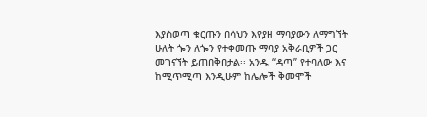እያስወጣ ቁርጡን በሳህን እየያዘ ማባያውን ለማግኘት ሁለት ጐን ለጐን የተቀመጡ ማባያ አቅራቢዎች ጋር መገናኘት ይጠበቅበታል፡፡ አንዱ “ዳጣ” የተባለው እና ከሚጥሚጣ እንዲሁም ከሌሎች ቅመሞች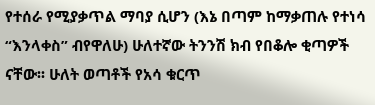የተሰራ የሚያቃጥል ማባያ ሲሆን (እኔ በጣም ከማቃጠሉ የተነሳ “እንላቀስ” ብየዋለሁ) ሁለተኛው ትንንሽ ክብ የበቆሎ ቂጣዎች ናቸው፡፡ ሁለት ወጣቶች የአሳ ቁርጥ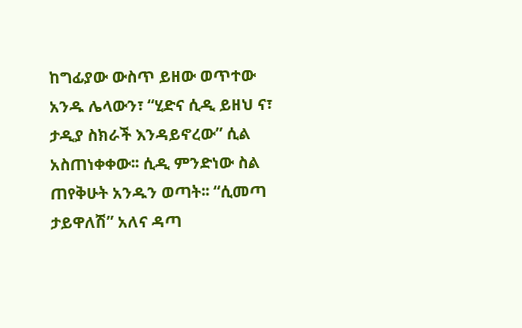ከግፊያው ውስጥ ይዘው ወጥተው አንዱ ሌላውን፣ “ሂድና ሲዲ ይዘህ ና፣ ታዲያ ስክራች እንዳይኖረው” ሲል አስጠነቀቀው፡፡ ሲዲ ምንድነው ስል ጠየቅሁት አንዱን ወጣት፡፡ “ሲመጣ ታይዋለሽ” አለና ዳጣ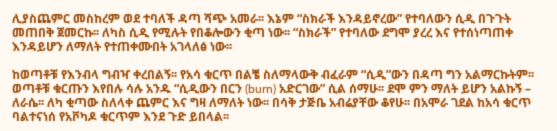ሊያስጨምር መስከረም ወደ ተባለች ዳጣ ሻጭ አመራ፡፡ እኔም “ስክራች እንዳይኖረው” የተባለውን ሲዲ በጉጉት መጠበቅ ጀመርኩ፡፡ ለካስ ሲዲ የሚሉት የበቆሎውን ቂጣ ነው፡፡ “ስክራች” የተባለው ደግሞ ያረረ እና የተሰነጣጠቀ እንዳይሆን ለማለት የተጠቀሙበት አገላለፅ ነው፡፡

ከወጣቶቹ የእንብላ ግብዣ ቀረበልኝ፡፡ የአሳ ቁርጥ በልቼ ስለማላውቅ ብፈራም “ሲዲ”ውን በዳጣ ግን አልማርኩትም፡፡ ወጣቶቹ ቁርጡን እየበሉ ሳሉ አንዱ “ሲዲውን በርን (burn) አድርገው” ሲል ሰማሁ፡፡ ደሞ ምን ማለት ይሆን አልኩኝ – ለራሴ፡፡ ለካ ቂጣው ስለላቀ ጨምር እና ግዛ ለማለት ነው፡፡ በሳቅ ታጅቤ አብሬያቸው ቆየሁ፡፡ በአሞራ ገደል ከአሳ ቁርጥ ባልተናነሰ የአቮካዶ ቁርጥም እንደ ጉድ ይበላል፡፡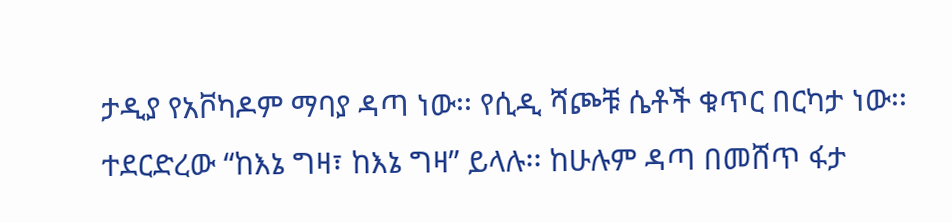ታዲያ የአቮካዶም ማባያ ዳጣ ነው፡፡ የሲዲ ሻጮቹ ሴቶች ቁጥር በርካታ ነው፡፡ ተደርድረው “ከእኔ ግዛ፣ ከእኔ ግዛ” ይላሉ፡፡ ከሁሉም ዳጣ በመሸጥ ፋታ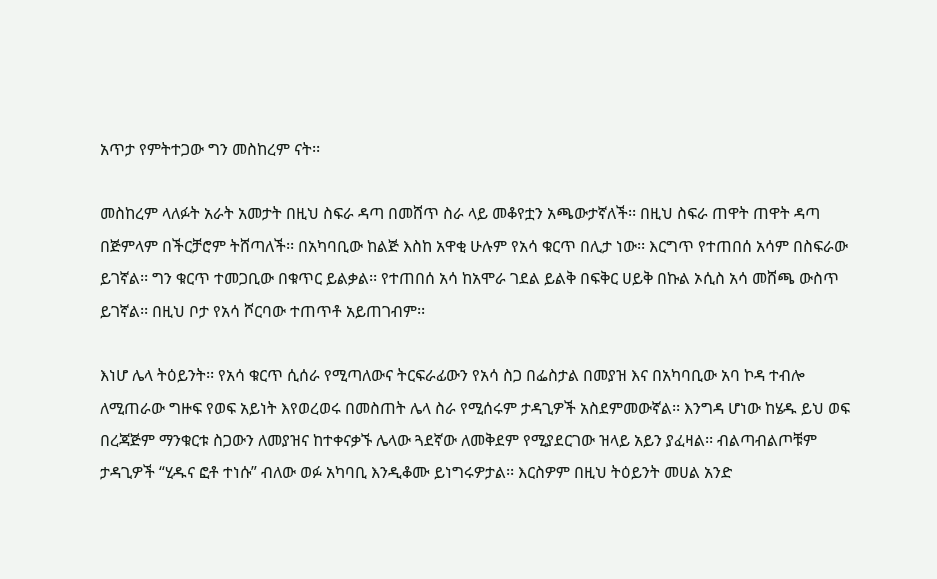አጥታ የምትተጋው ግን መስከረም ናት፡፡

መስከረም ላለፉት አራት አመታት በዚህ ስፍራ ዳጣ በመሸጥ ስራ ላይ መቆየቷን አጫውታኛለች፡፡ በዚህ ስፍራ ጠዋት ጠዋት ዳጣ በጅምላም በችርቻሮም ትሸጣለች፡፡ በአካባቢው ከልጅ እስከ አዋቂ ሁሉም የአሳ ቁርጥ በሊታ ነው፡፡ እርግጥ የተጠበሰ አሳም በስፍራው ይገኛል፡፡ ግን ቁርጥ ተመጋቢው በቁጥር ይልቃል፡፡ የተጠበሰ አሳ ከአሞራ ገደል ይልቅ በፍቅር ሀይቅ በኩል ኦሲስ አሳ መሸጫ ውስጥ ይገኛል፡፡ በዚህ ቦታ የአሳ ሾርባው ተጠጥቶ አይጠገብም፡፡

እነሆ ሌላ ትዕይንት፡፡ የአሳ ቁርጥ ሲሰራ የሚጣለውና ትርፍራፊውን የአሳ ስጋ በፌስታል በመያዝ እና በአካባቢው አባ ኮዳ ተብሎ ለሚጠራው ግዙፍ የወፍ አይነት እየወረወሩ በመስጠት ሌላ ስራ የሚሰሩም ታዳጊዎች አስደምመውኛል፡፡ እንግዳ ሆነው ከሄዱ ይህ ወፍ በረጃጅም ማንቁርቱ ስጋውን ለመያዝና ከተቀናቃኙ ሌላው ጓደኛው ለመቅደም የሚያደርገው ዝላይ አይን ያፈዛል፡፡ ብልጣብልጦቹም ታዳጊዎች “ሂዱና ፎቶ ተነሱ” ብለው ወፉ አካባቢ እንዲቆሙ ይነግሩዎታል፡፡ እርስዎም በዚህ ትዕይንት መሀል አንድ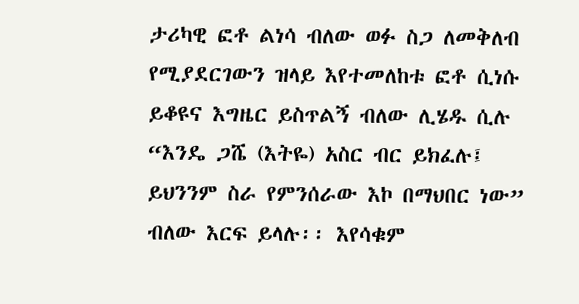ታሪካዊ ፎቶ ልነሳ ብለው ወፉ ስጋ ለመቅለብ የሚያደርገውን ዝላይ እየተመለከቱ ፎቶ ሲነሱ ይቆዩና እግዜር ይስጥልኝ ብለው ሊሄዱ ሲሉ “እንዴ ጋሼ (እትዬ) አስር ብር ይክፈሉ፤ ይህንንም ስራ የምንሰራው እኮ በማህበር ነው” ብለው እርፍ ይላሉ፡፡ እየሳቁም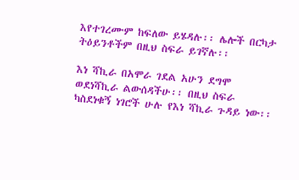እየተገረሙም ከፍለው ይሄዳሉ፡፡ ሌሎች በርካታ ትዕይንቶችም በዚህ ስፍራ ይገኛሉ፡፡

እነ ሻኪራ በአሞራ ገደል አሁን ደግሞ ወደነሻኪራ ልውሰዳችሁ፡፡ በዚህ ስፍራ ካስደነቁኝ ነገሮች ሁሉ የእነ ሻኪራ ጉዳይ ነው፡፡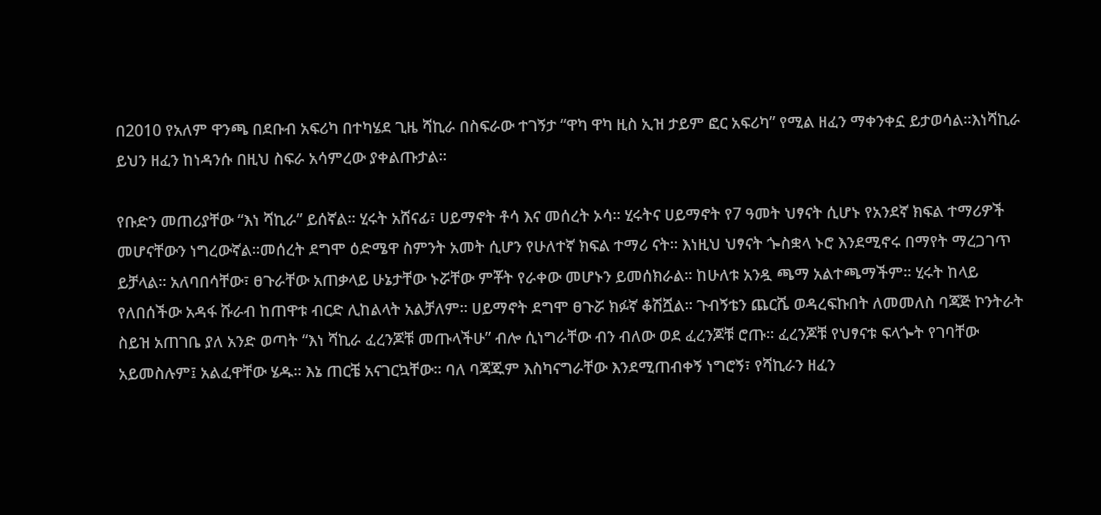በ2010 የአለም ዋንጫ በደቡብ አፍሪካ በተካሄደ ጊዜ ሻኪራ በስፍራው ተገኝታ “ዋካ ዋካ ዚስ ኢዝ ታይም ፎር አፍሪካ” የሚል ዘፈን ማቀንቀኗ ይታወሳል፡፡እነሻኪራ ይህን ዘፈን ከነዳንሱ በዚህ ስፍራ አሳምረው ያቀልጡታል፡፡

የቡድን መጠሪያቸው “እነ ሻኪራ” ይሰኛል፡፡ ሂሩት አሸናፊ፣ ሀይማኖት ቶሳ እና መሰረት ኦሳ፡፡ ሂሩትና ሀይማኖት የ7 ዓመት ህፃናት ሲሆኑ የአንደኛ ክፍል ተማሪዎች መሆናቸውን ነግረውኛል፡፡መሰረት ደግሞ ዕድሜዋ ስምንት አመት ሲሆን የሁለተኛ ክፍል ተማሪ ናት፡፡ እነዚህ ህፃናት ጐስቋላ ኑሮ እንደሚኖሩ በማየት ማረጋገጥ ይቻላል፡፡ አለባበሳቸው፣ ፀጉራቸው አጠቃላይ ሁኔታቸው ኑሯቸው ምቾት የራቀው መሆኑን ይመሰክራል፡፡ ከሁለቱ አንዷ ጫማ አልተጫማችም፡፡ ሂሩት ከላይ የለበሰችው አዳፋ ሹራብ ከጠዋቱ ብርድ ሊከልላት አልቻለም፡፡ ሀይማኖት ደግሞ ፀጉሯ ክፉኛ ቆሽሿል፡፡ ጉብኝቴን ጨርሼ ወዳረፍኩበት ለመመለስ ባጃጅ ኮንትራት ስይዝ አጠገቤ ያለ አንድ ወጣት “እነ ሻኪራ ፈረንጆቹ መጡላችሁ” ብሎ ሲነግራቸው ብን ብለው ወደ ፈረንጆቹ ሮጡ፡፡ ፈረንጆቹ የህፃናቱ ፍላጐት የገባቸው አይመስሉም፤ አልፈዋቸው ሄዱ፡፡ እኔ ጠርቼ አናገርኳቸው፡፡ ባለ ባጃጁም እስካናግራቸው እንደሚጠብቀኝ ነግሮኝ፣ የሻኪራን ዘፈን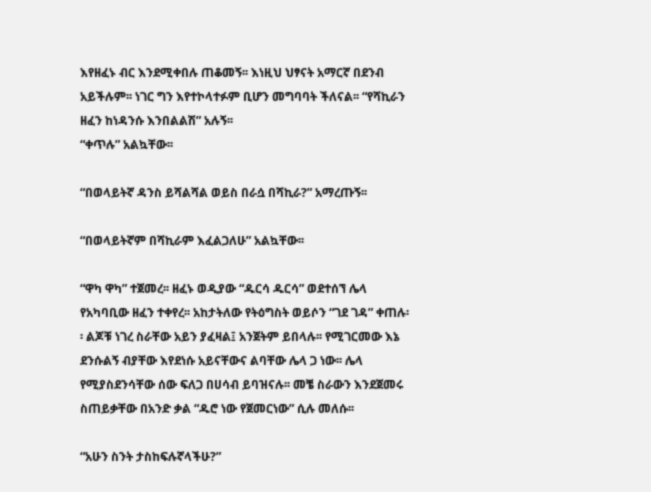እየዘፈኑ ብር እንደሚቀበሉ ጠቆመኝ፡፡ እነዚህ ህፃናት አማርኛ በደንብ አይችሉም፡፡ ነገር ግን እየተኮላተፉም ቢሆን መግባባት ችለናል፡፡ “የሻኪራን ዘፈን ከነዳንሱ እንበልልሽ” አሉኝ፡፡
“ቀጥሉ” አልኳቸው፡፡

“በወላይትኛ ዳንስ ይሻልሻል ወይስ በራሷ በሻኪራ?” አማረጡኝ፡፡

“በወላይትኛም በሻኪራም እፈልጋለሁ” አልኳቸው፡፡

“ዋካ ዋካ” ተጀመረ፡፡ ዘፈኑ ወዲያው “ዱርሳ ዱርሳ” ወደተሰኘ ሌላ የአካባቢው ዘፈን ተቀየረ፡፡ አከታትለው የትዕግስት ወይሶን “ገደ ገዳ” ቀጠሉ፡፡ ልጆቹ ነገረ ስራቸው አይን ያፈዛል፤ አንጀትም ይበላሉ፡፡ የሚገርመው እኔ ደንሱልኝ ብያቸው እየደነሱ አይናቸውና ልባቸው ሌላ ጋ ነው፡፡ ሌላ የሚያስደንሳቸው ሰው ፍለጋ በሀሳብ ይባዝናሉ፡፡ መቼ ስራውን እንደጀመሩ ስጠይቃቸው በአንድ ቃል “ዱሮ ነው የጀመርነው” ሲሉ መለሱ፡፡

“አሁን ስንት ታስከፍሉኛላችሁ?”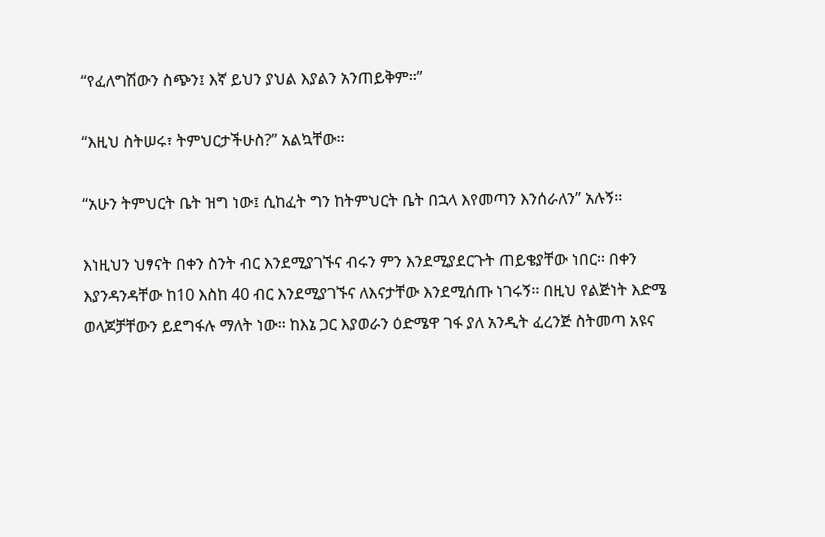“የፈለግሽውን ስጭን፤ እኛ ይህን ያህል እያልን አንጠይቅም፡፡”

“እዚህ ስትሠሩ፣ ትምህርታችሁስ?” አልኳቸው፡፡

“አሁን ትምህርት ቤት ዝግ ነው፤ ሲከፈት ግን ከትምህርት ቤት በኋላ እየመጣን እንሰራለን” አሉኝ፡፡

እነዚህን ህፃናት በቀን ስንት ብር እንደሚያገኙና ብሩን ምን እንደሚያደርጉት ጠይቄያቸው ነበር፡፡ በቀን እያንዳንዳቸው ከ10 እስከ 40 ብር እንደሚያገኙና ለእናታቸው እንደሚሰጡ ነገሩኝ፡፡ በዚህ የልጅነት እድሜ ወላጆቻቸውን ይደግፋሉ ማለት ነው፡፡ ከእኔ ጋር እያወራን ዕድሜዋ ገፋ ያለ አንዲት ፈረንጅ ስትመጣ አዩና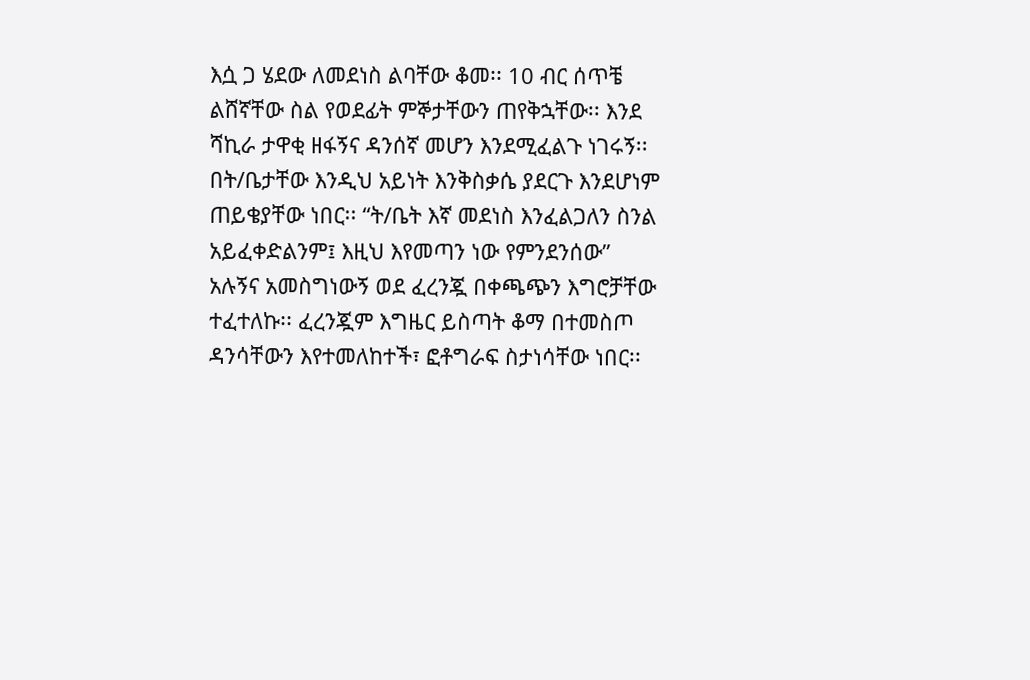እሷ ጋ ሄደው ለመደነስ ልባቸው ቆመ፡፡ 10 ብር ሰጥቼ ልሸኛቸው ስል የወደፊት ምኞታቸውን ጠየቅኋቸው፡፡ እንደ ሻኪራ ታዋቂ ዘፋኝና ዳንሰኛ መሆን እንደሚፈልጉ ነገሩኝ፡፡ በት/ቤታቸው እንዲህ አይነት እንቅስቃሴ ያደርጉ እንደሆነም ጠይቄያቸው ነበር፡፡ “ት/ቤት እኛ መደነስ እንፈልጋለን ስንል አይፈቀድልንም፤ እዚህ እየመጣን ነው የምንደንሰው” አሉኝና አመስግነውኝ ወደ ፈረንጇ በቀጫጭን እግሮቻቸው ተፈተለኩ፡፡ ፈረንጇም እግዜር ይስጣት ቆማ በተመስጦ ዳንሳቸውን እየተመለከተች፣ ፎቶግራፍ ስታነሳቸው ነበር፡፡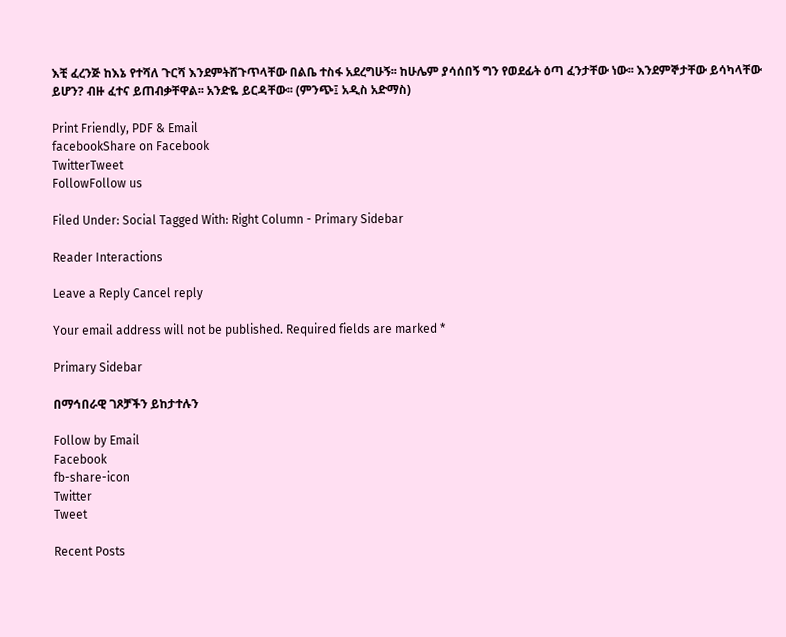እቺ ፈረንጅ ከእኔ የተሻለ ጉርሻ እንደምትሸጉጥላቸው በልቤ ተስፋ አደረግሁኝ፡፡ ከሁሌም ያሳሰበኝ ግን የወደፊት ዕጣ ፈንታቸው ነው፡፡ እንደምኞታቸው ይሳካላቸው ይሆን? ብዙ ፈተና ይጠብቃቸዋል፡፡ አንድዬ ይርዳቸው፡፡ (ምንጭ፤ አዲስ አድማስ)

Print Friendly, PDF & Email
facebookShare on Facebook
TwitterTweet
FollowFollow us

Filed Under: Social Tagged With: Right Column - Primary Sidebar

Reader Interactions

Leave a Reply Cancel reply

Your email address will not be published. Required fields are marked *

Primary Sidebar

በማኅበራዊ ገጾቻችን ይከታተሉን

Follow by Email
Facebook
fb-share-icon
Twitter
Tweet

Recent Posts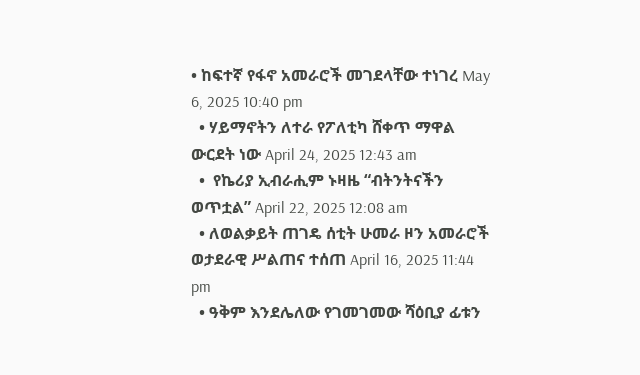• ከፍተኛ የፋኖ አመራሮች መገደላቸው ተነገረ May 6, 2025 10:40 pm
  • ሃይማኖትን ለተራ የፖለቲካ ሸቀጥ ማዋል ውርደት ነው April 24, 2025 12:43 am
  •  የኬሪያ ኢብራሒም ኑዛዜ “ብትንትናችን ወጥቷል” April 22, 2025 12:08 am
  • ለወልቃይት ጠገዴ ሰቲት ሁመራ ዞን አመራሮች ወታደራዊ ሥልጠና ተሰጠ April 16, 2025 11:44 pm
  • ዓቅም እንደሌለው የገመገመው ሻዕቢያ ፊቱን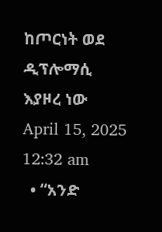ከጦርነት ወደ ዲፕሎማሲ እያዞረ ነው   April 15, 2025 12:32 am
  • “አንድ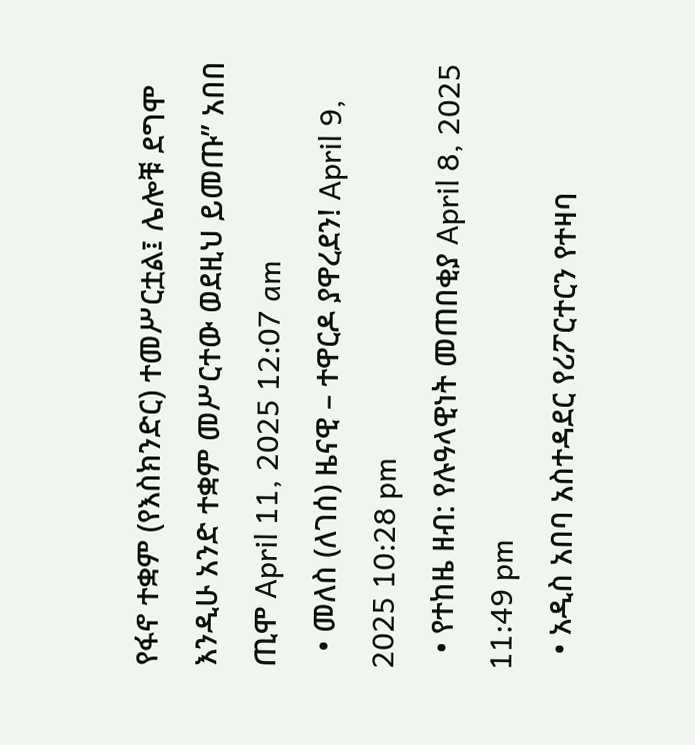የፋኖ ተቋም (የእስክንድር) ተመሥርቷል፤ ሌሎቹ ደግሞ እንዲሁ አንድ ተቋም መሥርተው ወደዚህ ይመጡ” አበበ ጢሞ April 11, 2025 12:07 am
  • መለስ (ለገሰ) ዜናዊ – ተዋርዶ ያዋረደን! April 9, 2025 10:28 pm
  • የተከዜ ዘብ: የሉዓላዊነት መጠበቂያ April 8, 2025 11:49 pm
  • አዲስ አበባ አስተዳደር የሪፖርተርን የተዛባ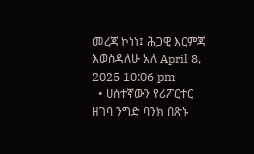መረጃ ኮነነ፤ ሕጋዊ እርምጃ እወስዳለሁ አለ April 8, 2025 10:06 pm
  • ሀሰተኛውን የሪፖርተር ዘገባ ንግድ ባንክ በጽኑ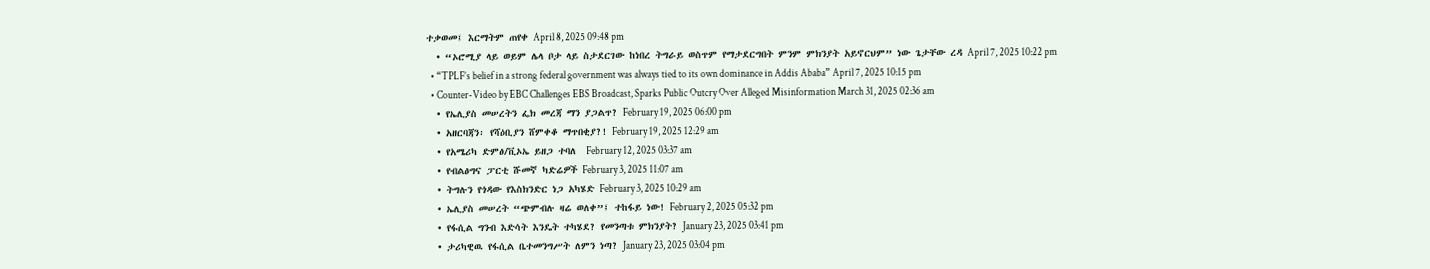ተቃወመ፤ እርማትም ጠየቀ April 8, 2025 09:48 pm
  • “ኦሮሚያ ላይ ወይም ሌላ ቦታ ላይ ስታደርገው ከነበረ ትግራይ ወስጥም የማታደርግበት ምንም ምክንያት አይኖርህም” ነው ጌታቸው ረዳ April 7, 2025 10:22 pm
  • “TPLF’s belief in a strong federal government was always tied to its own dominance in Addis Ababa” April 7, 2025 10:15 pm
  • Counter-Video by EBC Challenges EBS Broadcast, Sparks Public Outcry Over Alleged Misinformation March 31, 2025 02:36 am
  • የኤሊያስ መሠረትን ፌክ መረጃ ማን ያጋልጥ? February 19, 2025 06:00 pm
  • አዘርባጃን፡ የሻዕቢያን ሸምቀቆ ማጥበቂያ?! February 19, 2025 12:29 am
  • የአሜሪካ ድምፅ/ቪኦኤ ይዘጋ ተባለ  February 12, 2025 03:37 am
  • የብልፅግና ፓርቲ ሹመኛ ካድሬዎች February 3, 2025 11:07 am
  • ትግሉን የጎዳው የእስክንድር ነጋ አካሄድ February 3, 2025 10:29 am
  • ኤሊያስ መሠረት “ጭምብሉ ዛሬ ወለቀ”፤ ተከፋይ ነው! February 2, 2025 05:32 pm
  • የፋሲል ግንብ እድሳት እንዴት ተካሄደ? የመንጣቱ ምክንያት? January 23, 2025 03:41 pm
  • ታሪካዊዉ የፋሲል ቤተመንግሥት ለምን ነጣ? January 23, 2025 03:04 pm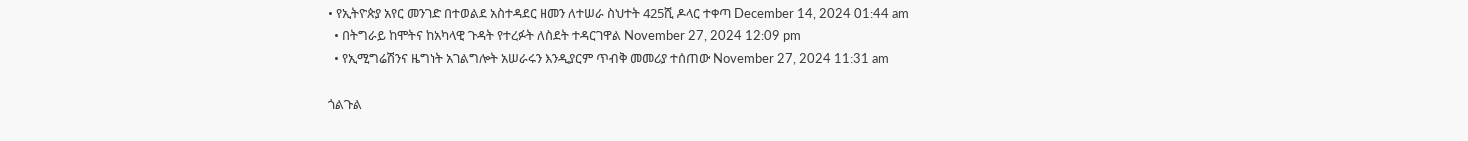• የኢትዮጵያ አየር መንገድ በተወልደ አስተዳደር ዘመን ለተሠራ ስህተት 425ሺ ዶላር ተቀጣ December 14, 2024 01:44 am
  • በትግራይ ከሞትና ከአካላዊ ጉዳት የተረፉት ለስደት ተዳርገዋል November 27, 2024 12:09 pm
  • የኢሚግሬሽንና ዜግነት አገልግሎት አሠራሩን እንዲያርም ጥብቅ መመሪያ ተሰጠው November 27, 2024 11:31 am

ጎልጉል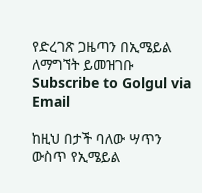የድረገጽ ጋዜጣን በኢሜይል ለማግኘት ይመዝገቡ Subscribe to Golgul via Email

ከዚህ በታች ባለው ሣጥን ውስጥ የኢሜይል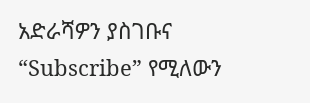አድራሻዎን ያስገቡና “Subscribe” የሚለውን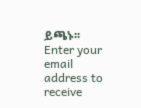ይጫኑ፡፡
Enter your email address to receive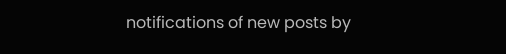notifications of new posts by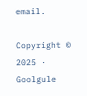email.

Copyright © 2025 · Goolgule